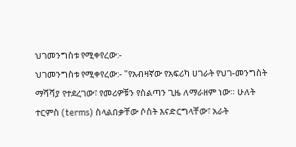ህገመንግስቱ የሚቀየረው:-
ህገመንግስቱ የሚቀየረው:- "የአብዛኛው የአፍሪካ ሀገራት የህገ-መንግስት ማሻሻያ የተደረገው፣ የመሪዎቹን የስልጣን ጊዜ ለማራዘም ነው። ሁለት ተርምስ (terms) ስላልበቃቸው ሶስት እናድርግላቸው፣ አራት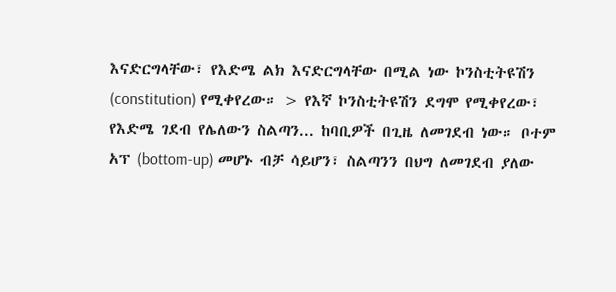እናድርግላቸው፣ የእድሜ ልክ እናድርግላቸው በሚል ነው ኮንስቲትዩሽን (constitution) የሚቀየረው። > የእኛ ኮንስቲትዩሽን ደግሞ የሚቀየረው፣ የእድሜ ገደብ የሌለውን ስልጣን... ከባቢዎች በጊዜ ለመገደብ ነው። ቦተም አፕ (bottom-up) መሆኑ ብቻ ሳይሆን፣ ስልጣንን በህግ ለመገደብ ያለው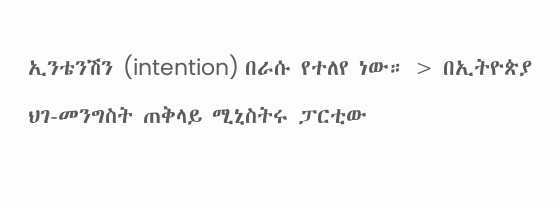ኢንቴንሽን (intention) በራሱ የተለየ ነው። > በኢትዮጵያ ህገ-መንግስት ጠቅላይ ሚኒስትሩ ፓርቲው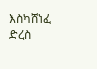እስካሸነፈ ድረስ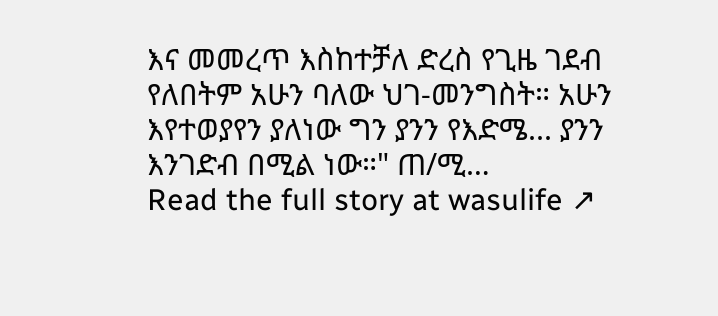እና መመረጥ እስከተቻለ ድረስ የጊዜ ገደብ የለበትም አሁን ባለው ህገ-መንግስት። አሁን እየተወያየን ያለነው ግን ያንን የእድሜ... ያንን እንገድብ በሚል ነው።" ጠ/ሚ…
Read the full story at wasulife ↗